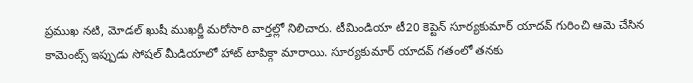ప్రముఖ నటి, మోడల్ ఖుషీ ముఖర్జీ మరోసారి వార్తల్లో నిలిచారు. టీమిండియా టీ20 కెప్టెన్ సూర్యకుమార్ యాదవ్ గురించి ఆమె చేసిన కామెంట్స్ ఇప్పుడు సోషల్ మీడియాలో హాట్ టాపిక్గా మారాయి. సూర్యకుమార్ యాదవ్ గతంలో తనకు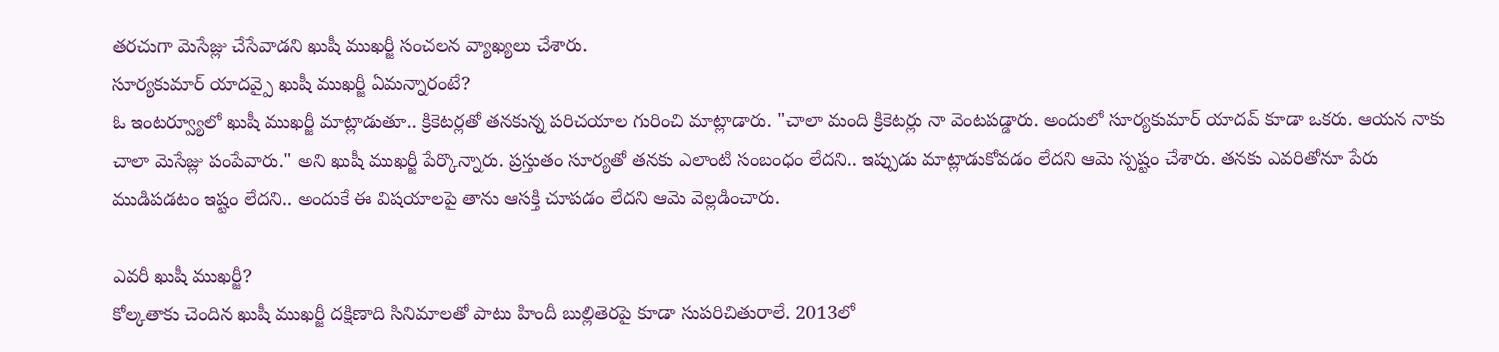తరచుగా మెసేజ్లు చేసేవాడని ఖుషీ ముఖర్జీ సంచలన వ్యాఖ్యలు చేశారు.
సూర్యకుమార్ యాదవ్పై ఖుషీ ముఖర్జీ ఏమన్నారంటే?
ఓ ఇంటర్వ్యూలో ఖుషీ ముఖర్జీ మాట్లాడుతూ.. క్రికెటర్లతో తనకున్న పరిచయాల గురించి మాట్లాడారు. "చాలా మంది క్రికెటర్లు నా వెంటపడ్డారు. అందులో సూర్యకుమార్ యాదవ్ కూడా ఒకరు. ఆయన నాకు చాలా మెసేజ్లు పంపేవారు." అని ఖుషీ ముఖర్జీ పేర్కొన్నారు. ప్రస్తుతం సూర్యతో తనకు ఎలాంటి సంబంధం లేదని.. ఇప్పుడు మాట్లాడుకోవడం లేదని ఆమె స్పష్టం చేశారు. తనకు ఎవరితోనూ పేరు ముడిపడటం ఇష్టం లేదని.. అందుకే ఈ విషయాలపై తాను ఆసక్తి చూపడం లేదని ఆమె వెల్లడించారు.

ఎవరీ ఖుషీ ముఖర్జీ?
కోల్కతాకు చెందిన ఖుషీ ముఖర్జీ దక్షిణాది సినిమాలతో పాటు హిందీ బుల్లితెరపై కూడా సుపరిచితురాలే. 2013లో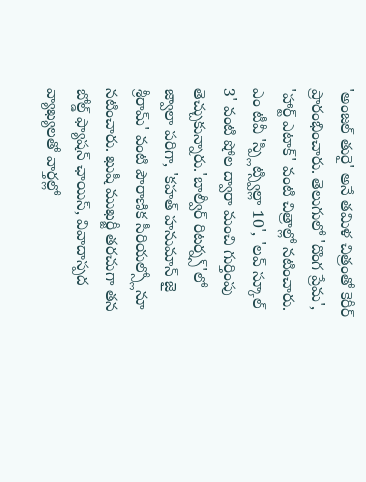'అంజల్ తురై' అనే తమిళ చిత్రంతో కెరీర్ ప్రారంభించారు. తెలుగులో 'దొంగ ప్రేమ', 'హార్ట్ ఎటాక్' వంటి చిత్రాల్లో నటించారు. ఎం టీవీ 'స్ప్లిట్స్విల్లా 10', 'లవ్ స్కూల్ 3' వంటి షోల ద్వారా మంచి గుర్తింపు తెచ్చుకున్నారు.'బాల్వీర్ రిటర్న్స్'లో జ్వాలా పరిగా, 'కహత్ హనుమాన్ జై శ్రీరామ్' వంటి పౌరాణిక సీరియల్స్లోనూ నటించారు. ఖుషీ ముఖర్జీ తరచుగా తన బోల్డ్ ఫ్యాషన్ ఛాయిస్, వివాదాస్పద వ్యాఖ్యలతో వార్తల్లో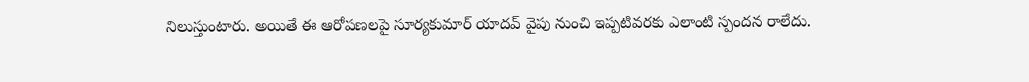నిలుస్తుంటారు. అయితే ఈ ఆరోపణలపై సూర్యకుమార్ యాదవ్ వైపు నుంచి ఇప్పటివరకు ఎలాంటి స్పందన రాలేదు.